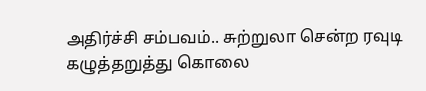அதிர்ச்சி சம்பவம்.. சுற்றுலா சென்ற ரவுடி கழுத்தறுத்து கொலை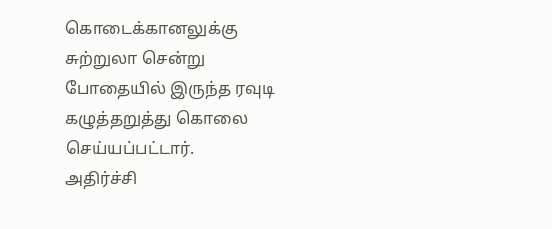கொடைக்கானலுக்கு சுற்றுலா சென்று போதையில் இருந்த ரவுடி கழுத்தறுத்து கொலை செய்யப்பட்டார்.
அதிர்ச்சி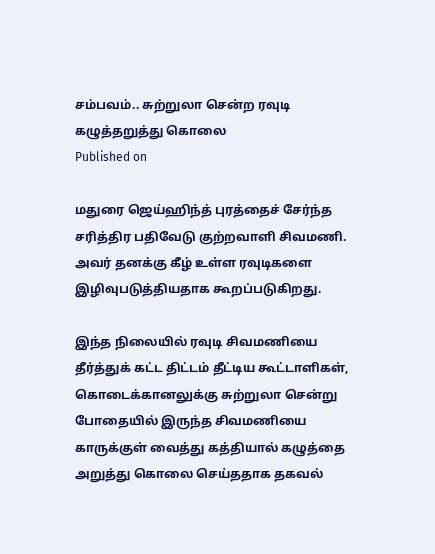சம்பவம்.. சுற்றுலா சென்ற ரவுடி கழுத்தறுத்து கொலை
Published on

மதுரை ஜெய்ஹிந்த் புரத்தைச் சேர்ந்த சரித்திர பதிவேடு குற்றவாளி சிவமணி. அவர் தனக்கு கீழ் உள்ள ரவுடிகளை இழிவுபடுத்தியதாக கூறப்படுகிறது.

இந்த நிலையில் ரவுடி சிவமணியை தீர்த்துக் கட்ட திட்டம் தீட்டிய கூட்டாளிகள், கொடைக்கானலுக்கு சுற்றுலா சென்று போதையில் இருந்த சிவமணியை காருக்குள் வைத்து கத்தியால் கழுத்தை அறுத்து கொலை செய்ததாக தகவல்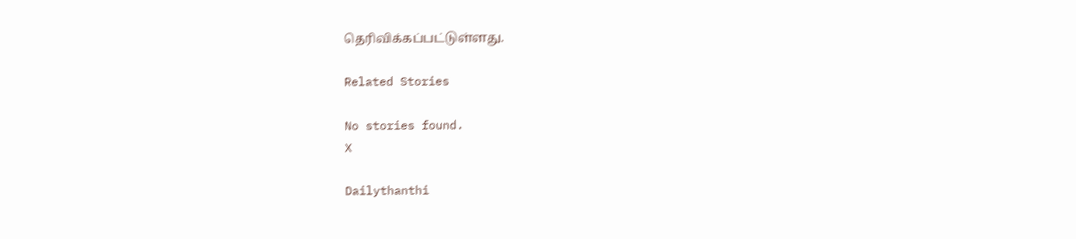தெரிவிக்கப்பட்டுள்ளது.

Related Stories

No stories found.
X

Dailythanthi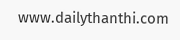www.dailythanthi.com